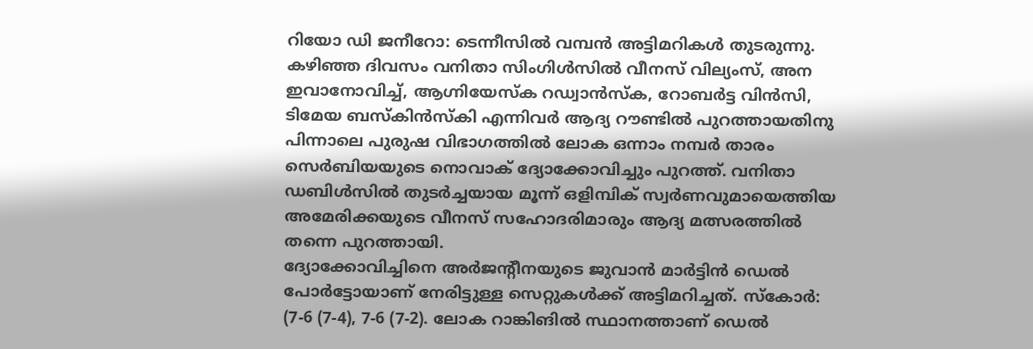റിയോ ഡി ജനീറോ: ടെന്നീസിൽ വമ്പൻ അട്ടിമറികൾ തുടരുന്നു. കഴിഞ്ഞ ദിവസം വനിതാ സിംഗിൾസിൽ വീനസ് വില്യംസ്, അന ഇവാനോവിച്ച്, ആഗ്നിയേസ്ക റഡ്വാൻസ്ക, റോബർട്ട വിൻസി, ടിമേയ ബസ്കിൻസ്കി എന്നിവർ ആദ്യ റൗണ്ടിൽ പുറത്തായതിനു പിന്നാലെ പുരുഷ വിഭാഗത്തിൽ ലോക ഒന്നാം നമ്പർ താരം സെർബിയയുടെ നൊവാക് ദ്യോക്കോവിച്ചും പുറത്ത്. വനിതാ ഡബിൾസിൽ തുടർച്ചയായ മൂന്ന് ഒളിമ്പിക് സ്വർണവുമായെത്തിയ അമേരിക്കയുടെ വീനസ് സഹോദരിമാരും ആദ്യ മത്സരത്തിൽ തന്നെ പുറത്തായി.
ദ്യോക്കോവിച്ചിനെ അർജന്റീനയുടെ ജുവാൻ മാർട്ടിൻ ഡെൽ പോർട്ടോയാണ് നേരിട്ടുള്ള സെറ്റുകൾക്ക് അട്ടിമറിച്ചത്. സ്കോർ: (7-6 (7-4), 7-6 (7-2). ലോക റാങ്കിങിൽ സ്ഥാനത്താണ് ഡെൽ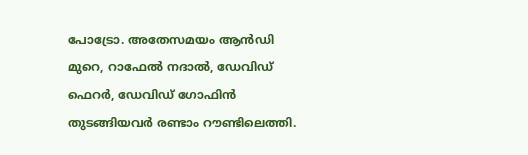പോട്രോ. അതേസമയം ആൻഡി മുറെ, റാഫേൽ നദാൽ, ഡേവിഡ് ഫെറർ, ഡേവിഡ് ഗോഫിൻ തുടങ്ങിയവർ രണ്ടാം റൗണ്ടിലെത്തി.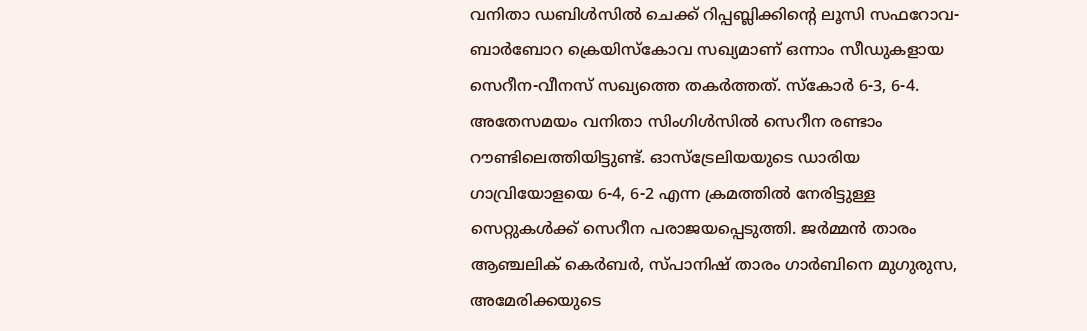വനിതാ ഡബിൾസിൽ ചെക്ക് റിപ്പബ്ലിക്കിന്റെ ലൂസി സഫറോവ- ബാർബോറ ക്രെയിസ്കോവ സഖ്യമാണ് ഒന്നാം സീഡുകളായ സെറീന-വീനസ് സഖ്യത്തെ തകർത്തത്. സ്കോർ 6-3, 6-4.
അതേസമയം വനിതാ സിംഗിൾസിൽ സെറീന രണ്ടാം റൗണ്ടിലെത്തിയിട്ടുണ്ട്. ഓസ്ട്രേലിയയുടെ ഡാരിയ ഗാവ്രിയോളയെ 6-4, 6-2 എന്ന ക്രമത്തിൽ നേരിട്ടുള്ള സെറ്റുകൾക്ക് സെറീന പരാജയപ്പെടുത്തി. ജർമ്മൻ താരം ആഞ്ചലിക് കെർബർ, സ്പാനിഷ് താരം ഗാർബിനെ മുഗുരുസ, അമേരിക്കയുടെ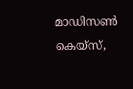മാഡിസൺ കെയ്സ്,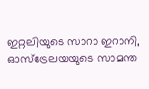ഇറ്റലിയുടെ സാറാ ഇറാനി, ഓസ്ട്രേലയയുടെ സാമന്ത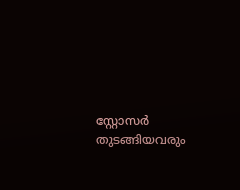സ്റ്റോസർ തുടങ്ങിയവരും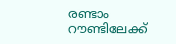രണ്ടാം റൗണ്ടിലേക്ക്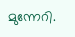മുന്നേറി.